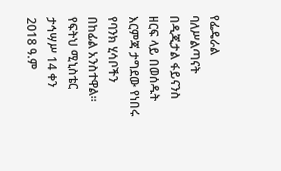የፌዴራል ባለሥልጣናት በዲጂታል ፋይናንስ ዘርፍ ላይ በወሰዱት እርምጃ ታግደው የነበሩ የባንክ ሂሳቦችን በከፊል አንስተዋል። የፍትህ ሚኒስቴር ታኅሣሥ 14 ቀን 2018 ዓ.ም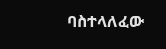ባስተላለፈው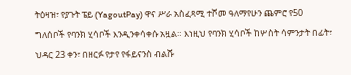ትዕዛዝ፣ የያጉት ፔይ (YagoutPay) ዋና ሥራ አስፈጻሚ ተሾመ ዓለማየሁን ጨምሮ የ50 ግለሰቦች የባንክ ሂሳቦች እንዲንቀሳቀሱ አዟል። እነዚህ የባንክ ሂሳቦች ከሦስት ሳምንታት በፊት፣ ህዳር 23 ቀን፣ በዘርፉ የታየ የፋይናንስ ብልሹ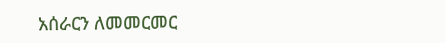አሰራርን ለመመርመር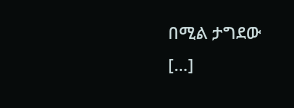በሚል ታግደው […]